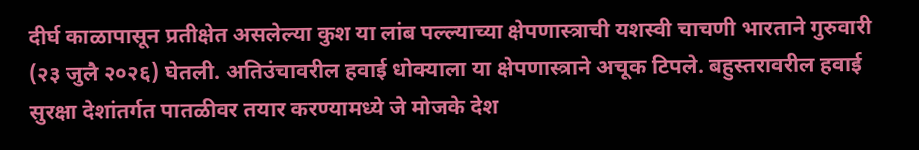दीर्घ काळापासून प्रतीक्षेत असलेल्या कुश या लांब पल्ल्याच्या क्षेपणास्त्राची यशस्वी चाचणी भारताने गुरुवारी (२३ जुलै २०२६) घेतली. अतिउंचावरील हवाई धोक्याला या क्षेपणास्त्राने अचूक टिपले. बहुस्तरावरील हवाई सुरक्षा देशांतर्गत पातळीवर तयार करण्यामध्ये जे मोजके देश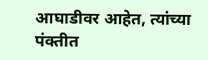आघाडीवर आहेत, त्यांच्या पंक्तीत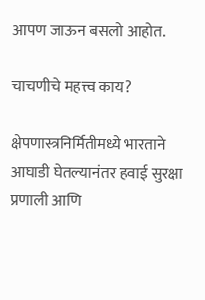आपण जाऊन बसलो आहोत.

चाचणीचे महत्त्व काय?

क्षेपणास्त्रनिर्मितीमध्ये भारताने आघाडी घेतल्यानंतर हवाई सुरक्षा प्रणाली आणि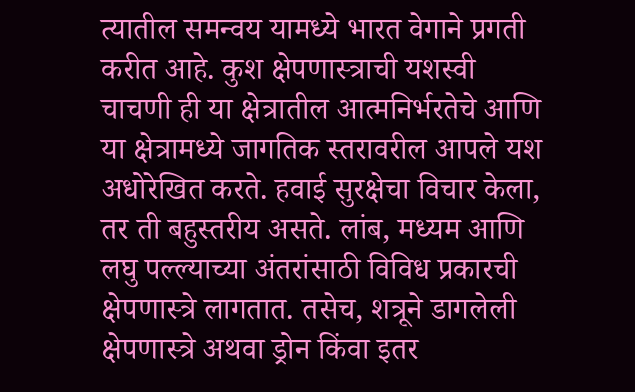त्यातील समन्वय यामध्ये भारत वेगाने प्रगती करीत आहे. कुश क्षेपणास्त्राची यशस्वी चाचणी ही या क्षेत्रातील आत्मनिर्भरतेचे आणि या क्षेत्रामध्ये जागतिक स्तरावरील आपले यश अधोरेखित करते. हवाई सुरक्षेचा विचार केला, तर ती बहुस्तरीय असते. लांब, मध्यम आणि लघु पल्ल्याच्या अंतरांसाठी विविध प्रकारची क्षेपणास्त्रे लागतात. तसेच, शत्रूने डागलेली क्षेपणास्त्रे अथवा ड्रोन किंवा इतर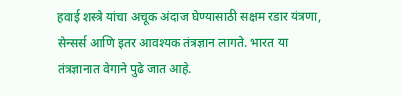हवाई शस्त्रे यांचा अचूक अंदाज घेण्यासाठी सक्षम रडार यंत्रणा, सेन्सर्स आणि इतर आवश्यक तंत्रज्ञान लागते. भारत या तंत्रज्ञानात वेगाने पुढे जात आहे.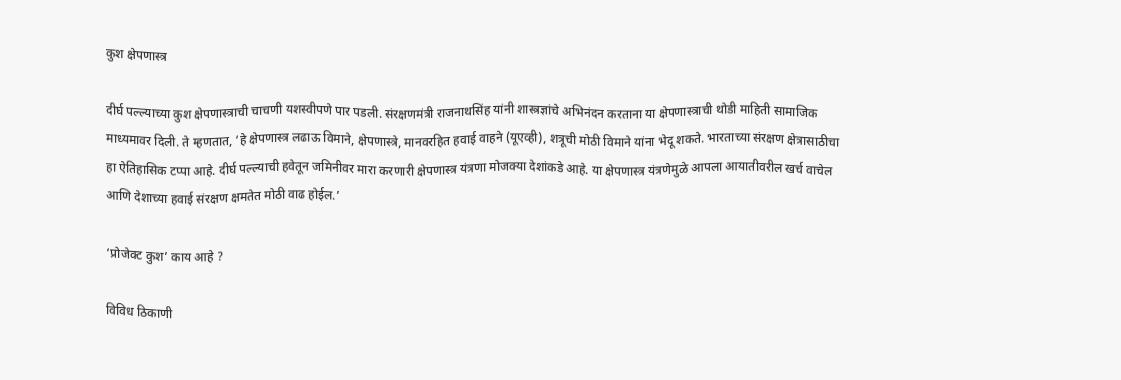कुश क्षेपणास्त्र

दीर्घ पल्ल्याच्या कुश क्षेपणास्त्राची चाचणी यशस्वीपणे पार पडली. संरक्षणमंत्री राजनाथसिंह यांनी शास्त्रज्ञांचे अभिनंदन करताना या क्षेपणास्त्राची थोडी माहिती सामाजिक माध्यमावर दिली. ते म्हणतात, ‘हे क्षेपणास्त्र लढाऊ विमाने, क्षेपणास्त्रे, मानवरहित हवाई वाहने (यूएव्ही), शत्रूची मोठी विमाने यांना भेदू शकते. भारताच्या संरक्षण क्षेत्रासाठीचा हा ऐतिहासिक टप्पा आहे. दीर्घ पल्ल्याची हवेतून जमिनीवर मारा करणारी क्षेपणास्त्र यंत्रणा मोजक्या देशांकडे आहे. या क्षेपणास्त्र यंत्रणेमुळे आपला आयातीवरील खर्च वाचेल आणि देशाच्या हवाई संरक्षण क्षमतेत मोठी वाढ होईल.’

‘प्रोजेक्ट कुश’ काय आहे ?

विविध ठिकाणी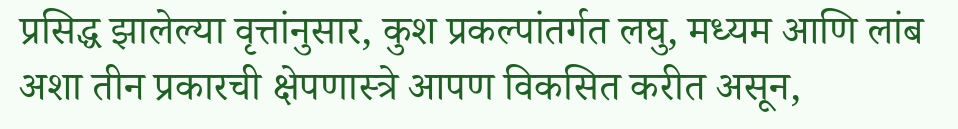प्रसिद्ध झालेल्या वृत्तांनुसार, कुश प्रकल्पांतर्गत लघु, मध्यम आणि लांब अशा तीन प्रकारची क्षेपणास्त्रे आपण विकसित करीत असून,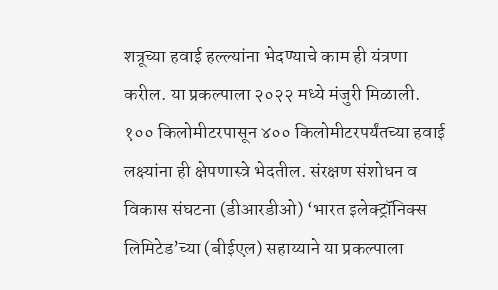शत्रूच्या हवाई हल्ल्यांना भेदण्याचे काम ही यंत्रणा करील. या प्रकल्पाला २०२२ मध्ये मंजुरी मिळाली. १०० किलोमीटरपासून ४०० किलोमीटरपर्यंतच्या हवाई लक्ष्यांना ही क्षेपणास्त्रे भेदतील. संरक्षण संशोधन व विकास संघटना (डीआरडीओ) ‘भारत इलेक्ट्रॉनिक्स लिमिटेड’च्या (बीईएल) सहाय्याने या प्रकल्पाला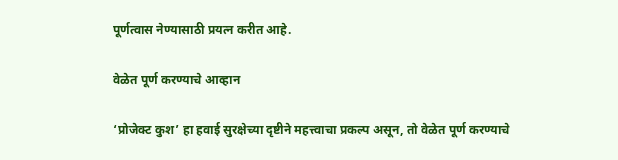पूर्णत्वास नेण्यासाठी प्रयत्न करीत आहे.

वेळेत पूर्ण करण्याचे आव्हान

‘प्रोजेक्ट कुश’ हा हवाई सुरक्षेच्या दृष्टीने महत्त्वाचा प्रकल्प असून, तो वेळेत पूर्ण करण्याचे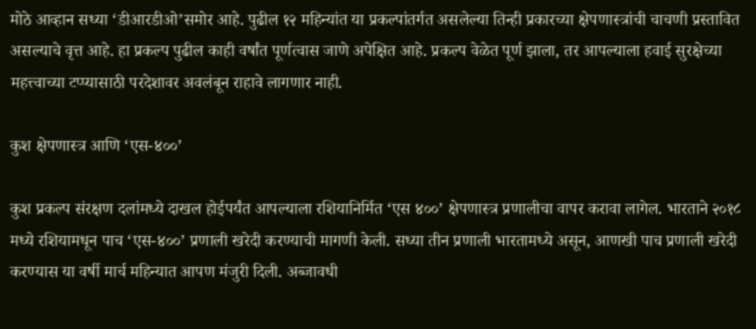मोठे आव्हान सध्या ‘डीआरडीओ’समोर आहे. पुढील १२ महिन्यांत या प्रकल्पांतर्गत असलेल्या तिन्ही प्रकारच्या क्षेपणास्त्रांची चाचणी प्रस्तावित असल्याचे वृत्त आहे. हा प्रकल्प पुढील काही वर्षांत पूर्णत्वास जाणे अपेक्षित आहे. प्रकल्प वेळेत पूर्ण झाला, तर आपल्याला हवाई सुरक्षेच्या महत्त्वाच्या टप्प्यासाठी परदेशावर अवलंबून राहावे लागणार नाही.

कुश क्षेपणास्त्र आणि ‘एस-४००’

कुश प्रकल्प संरक्षण दलांमध्ये दाखल होईपर्यंत आपल्याला रशियानिर्मित ‘एस ४००’ क्षेपणास्त्र प्रणालीचा वापर करावा लागेल. भारताने २०१८ मध्ये रशियामधून पाच ‘एस-४००’ प्रणाली खरेदी करण्याची मागणी केली. सध्या तीन प्रणाली भारतामध्ये असून, आणखी पाच प्रणाली खरेदी करण्यास या वर्षी मार्च महिन्यात आपण मंजुरी दिली. अब्जावधी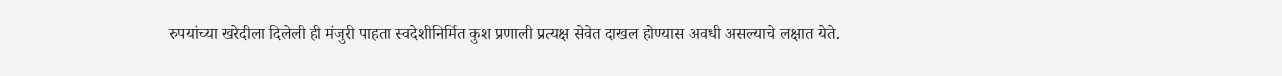रुपयांच्या खरेदीला दिलेली ही मंजुरी पाहता स्वदेशीनिर्मित कुश प्रणाली प्रत्यक्ष सेवेत दाखल होण्यास अवधी असल्याचे लक्षात येते.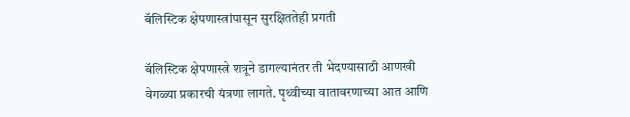बॅलिस्टिक क्षेपणास्त्रांपासून सुरक्षिततेही प्रगती

बॅलिस्टिक क्षेपणास्त्रे शत्रूने डागल्यानंतर ती भेदण्यासाठी आणखी वेगळ्या प्रकारची यंत्रणा लागते. पृथ्वीच्या वातावरणाच्या आत आणि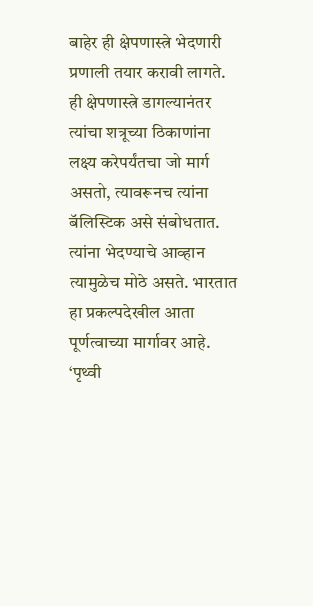बाहेर ही क्षेपणास्त्रे भेदणारी प्रणाली तयार करावी लागते. ही क्षेपणास्त्रे डागल्यानंतर त्यांचा शत्रूच्या ठिकाणांना लक्ष्य करेपर्यंतचा जो मार्ग असतो, त्यावरूनच त्यांना बॅलिस्टिक असे संबोधतात. त्यांना भेदण्याचे आव्हान त्यामुळेच मोठे असते. भारतात हा प्रकल्पदेखील आता पूर्णत्वाच्या मार्गावर आहे. ‘पृथ्वी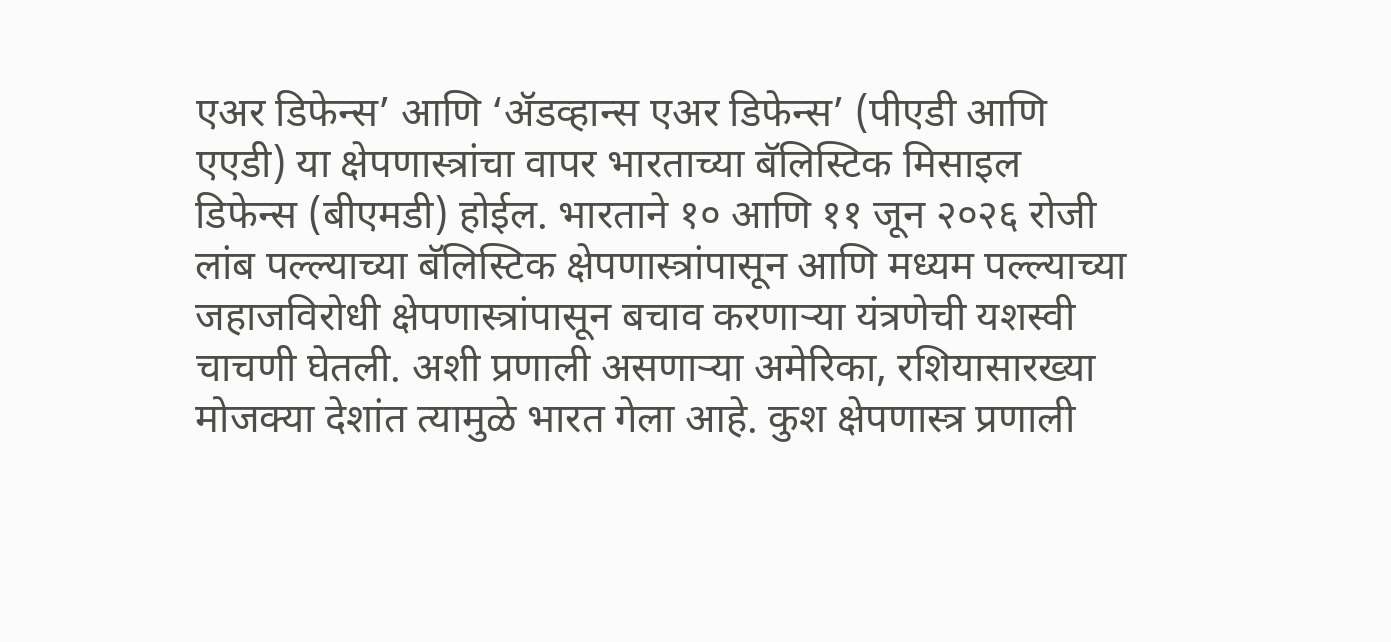एअर डिफेन्स’ आणि ‘ॲडव्हान्स एअर डिफेन्स’ (पीएडी आणि एएडी) या क्षेपणास्त्रांचा वापर भारताच्या बॅलिस्टिक मिसाइल डिफेन्स (बीएमडी) होईल. भारताने १० आणि ११ जून २०२६ रोजी लांब पल्ल्याच्या बॅलिस्टिक क्षेपणास्त्रांपासून आणि मध्यम पल्ल्याच्या जहाजविरोधी क्षेपणास्त्रांपासून बचाव करणाऱ्या यंत्रणेची यशस्वी चाचणी घेतली. अशी प्रणाली असणाऱ्या अमेरिका, रशियासारख्या मोजक्या देशांत त्यामुळे भारत गेला आहे. कुश क्षेपणास्त्र प्रणाली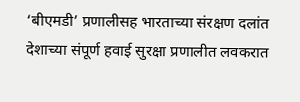‘बीएमडी’ प्रणालीसह भारताच्या संरक्षण दलांत देशाच्या संपूर्ण हवाई सुरक्षा प्रणालीत लवकरात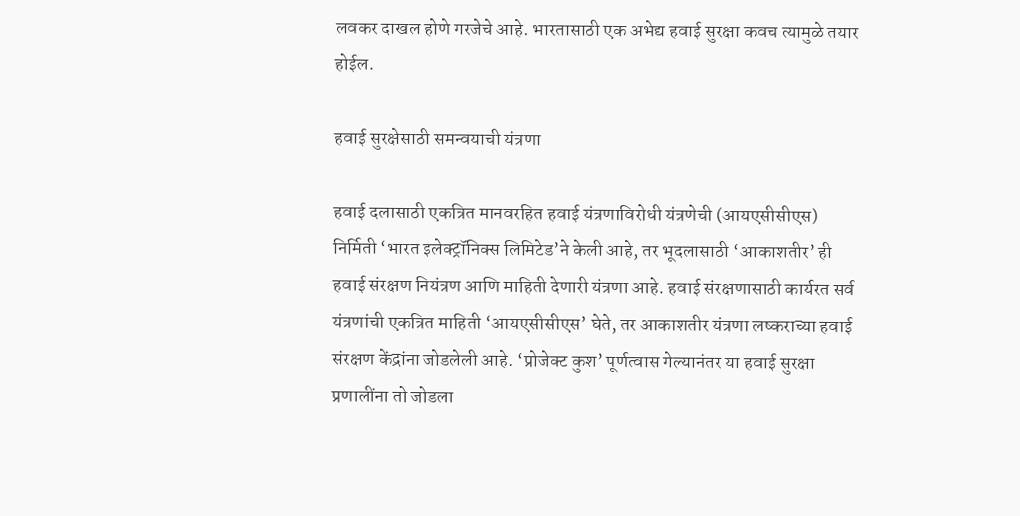लवकर दाखल होणे गरजेचे आहे. भारतासाठी एक अभेद्य हवाई सुरक्षा कवच त्यामुळे तयार होईल.

हवाई सुरक्षेसाठी समन्वयाची यंत्रणा

हवाई दलासाठी एकत्रित मानवरहित हवाई यंत्रणाविरोधी यंत्रणेची (आयएसीसीएस) निर्मिती ‘भारत इलेक्ट्रॉनिक्स लिमिटेड’ने केली आहे, तर भूदलासाठी ‘आकाशतीर’ ही हवाई संरक्षण नियंत्रण आणि माहिती देणारी यंत्रणा आहे. हवाई संरक्षणासाठी कार्यरत सर्व यंत्रणांची एकत्रित माहिती ‘आयएसीसीएस’ घेते, तर आकाशतीर यंत्रणा लष्कराच्या हवाई संरक्षण केंद्रांना जोडलेली आहे. ‘प्रोजेक्ट कुश’ पूर्णत्वास गेल्यानंतर या हवाई सुरक्षा प्रणालींना तो जोडला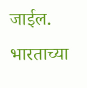जाईल. भारताच्या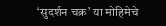‘सुदर्शन चक्र’ या मोहिमेचे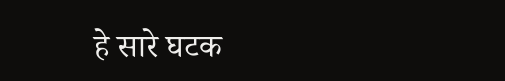हे सारे घटक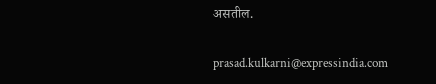असतील.

prasad.kulkarni@expressindia.com